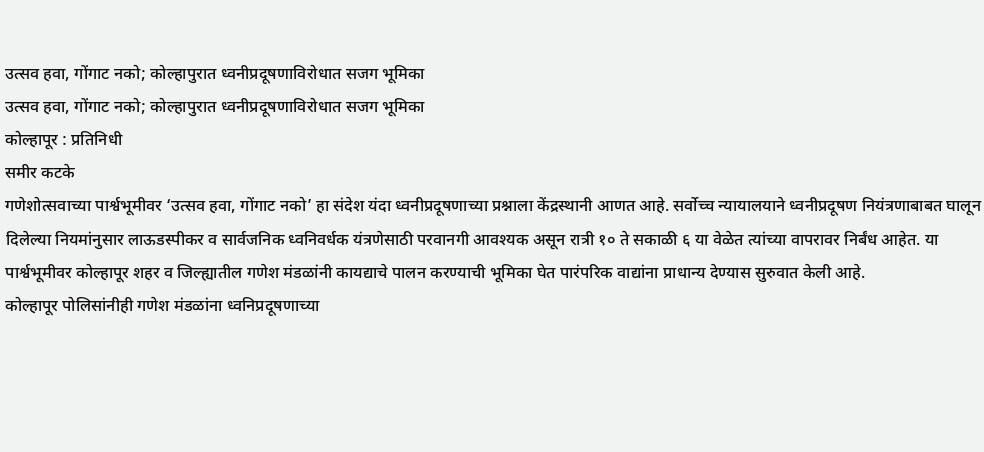उत्सव हवा, गोंगाट नको; कोल्हापुरात ध्वनीप्रदूषणाविरोधात सजग भूमिका
उत्सव हवा, गोंगाट नको; कोल्हापुरात ध्वनीप्रदूषणाविरोधात सजग भूमिका
कोल्हापूर : प्रतिनिधी
समीर कटके
गणेशोत्सवाच्या पार्श्वभूमीवर ‘उत्सव हवा, गोंगाट नको’ हा संदेश यंदा ध्वनीप्रदूषणाच्या प्रश्नाला केंद्रस्थानी आणत आहे. सर्वोच्च न्यायालयाने ध्वनीप्रदूषण नियंत्रणाबाबत घालून दिलेल्या नियमांनुसार लाऊडस्पीकर व सार्वजनिक ध्वनिवर्धक यंत्रणेसाठी परवानगी आवश्यक असून रात्री १० ते सकाळी ६ या वेळेत त्यांच्या वापरावर निर्बंध आहेत. या पार्श्वभूमीवर कोल्हापूर शहर व जिल्ह्यातील गणेश मंडळांनी कायद्याचे पालन करण्याची भूमिका घेत पारंपरिक वाद्यांना प्राधान्य देण्यास सुरुवात केली आहे.
कोल्हापूर पोलिसांनीही गणेश मंडळांना ध्वनिप्रदूषणाच्या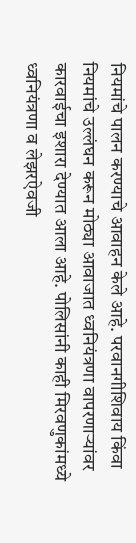नियमांचे पालन करण्याचे आवाहन केले आहे. परवानगीशिवाय किंवा नियमांचे उल्लंघन करून मोठ्या आवाजात ध्वनियंत्रणा वापरणाऱ्यांवर कारवाईचा इशारा देण्यात आला आहे. पोलिसांनी काही मिरवणुकांमध्ये ध्वनियंत्रणा व लेझरऐवजी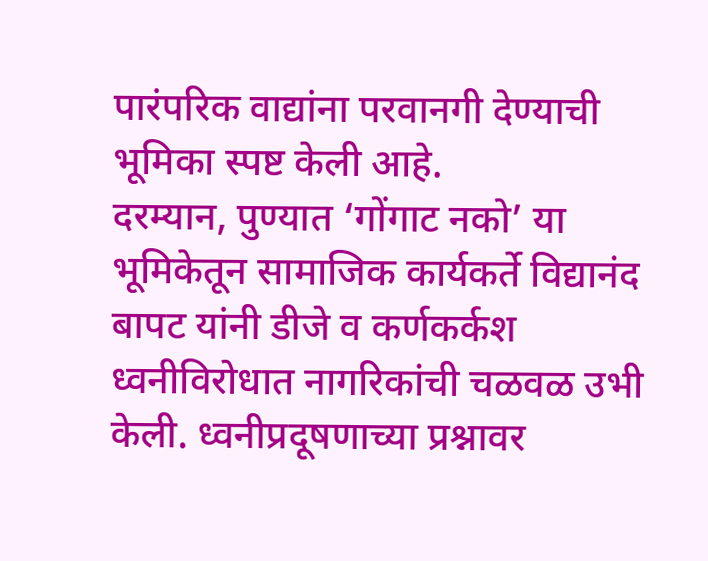पारंपरिक वाद्यांना परवानगी देण्याची भूमिका स्पष्ट केली आहे.
दरम्यान, पुण्यात ‘गोंगाट नको’ या भूमिकेतून सामाजिक कार्यकर्ते विद्यानंद बापट यांनी डीजे व कर्णकर्कश ध्वनीविरोधात नागरिकांची चळवळ उभी केली. ध्वनीप्रदूषणाच्या प्रश्नावर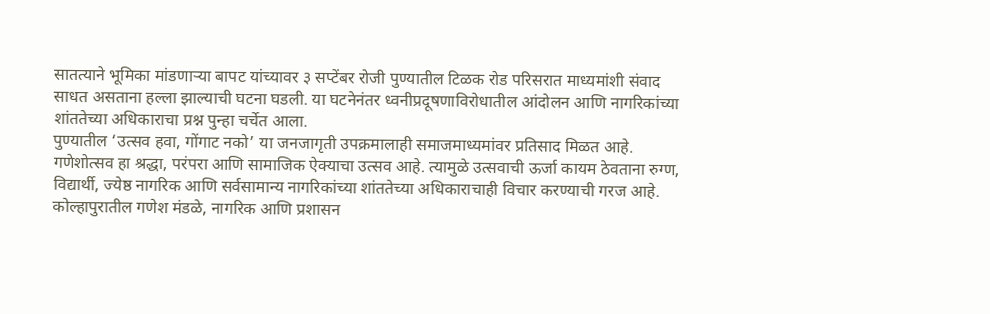सातत्याने भूमिका मांडणाऱ्या बापट यांच्यावर ३ सप्टेंबर रोजी पुण्यातील टिळक रोड परिसरात माध्यमांशी संवाद साधत असताना हल्ला झाल्याची घटना घडली. या घटनेनंतर ध्वनीप्रदूषणाविरोधातील आंदोलन आणि नागरिकांच्या शांततेच्या अधिकाराचा प्रश्न पुन्हा चर्चेत आला.
पुण्यातील ‘उत्सव हवा, गोंगाट नको’ या जनजागृती उपक्रमालाही समाजमाध्यमांवर प्रतिसाद मिळत आहे.
गणेशोत्सव हा श्रद्धा, परंपरा आणि सामाजिक ऐक्याचा उत्सव आहे. त्यामुळे उत्सवाची ऊर्जा कायम ठेवताना रुग्ण, विद्यार्थी, ज्येष्ठ नागरिक आणि सर्वसामान्य नागरिकांच्या शांततेच्या अधिकाराचाही विचार करण्याची गरज आहे. कोल्हापुरातील गणेश मंडळे, नागरिक आणि प्रशासन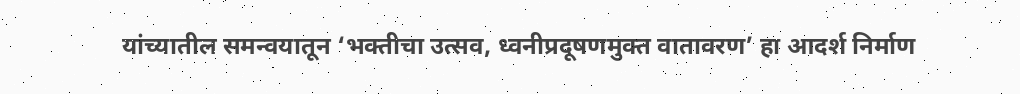यांच्यातील समन्वयातून ‘भक्तीचा उत्सव, ध्वनीप्रदूषणमुक्त वातावरण’ हा आदर्श निर्माण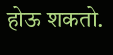होऊ शकतो.